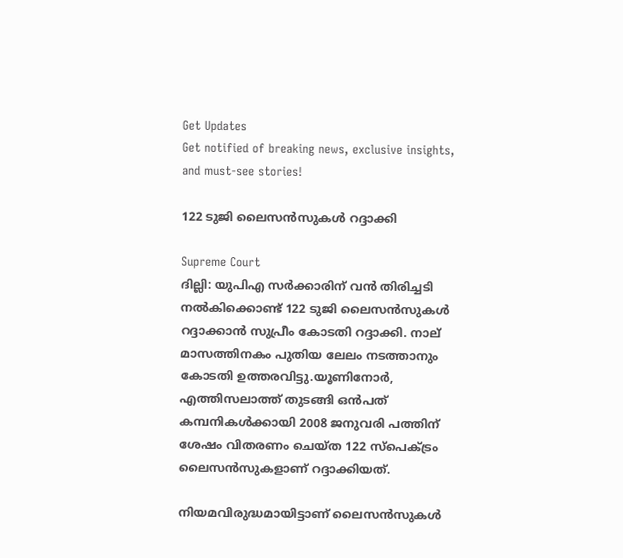Get Updates
Get notified of breaking news, exclusive insights, and must-see stories!

122 ടുജി ലൈസന്‍സുകള്‍ റദ്ദാക്കി

Supreme Court
ദില്ലി: യുപിഎ സര്‍ക്കാരിന് വന്‍ തിരിച്ചടി നല്‍കിക്കൊണ്ട് 122 ടുജി ലൈസന്‍സുകള്‍ റദ്ദാക്കാന്‍ സുപ്രീം കോടതി റദ്ദാക്കി. നാല് മാസത്തിനകം പുതിയ ലേലം നടത്താനും കോടതി ഉത്തരവിട്ടു.യൂണിനോര്‍, എത്തിസലാത്ത് തുടങ്ങി ഒന്‍പത് കമ്പനികള്‍ക്കായി 2008 ജനുവരി പത്തിന് ശേഷം വിതരണം ചെയ്ത 122 സ്‌പെക്ട്രം ലൈസന്‍സുകളാണ് റദ്ദാക്കിയത്.

നിയമവിരുദ്ധമായിട്ടാണ് ലൈസന്‍സുകള്‍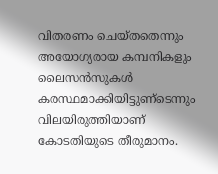വിതരണം ചെയ്തതെന്നും അയോഗ്യരായ കമ്പനികളും ലൈസന്‍സുകള്‍ കരസ്ഥമാക്കിയിട്ടുണ്‌ടെന്നും വിലയിരുത്തിയാണ് കോടതിയുടെ തീരുമാനം.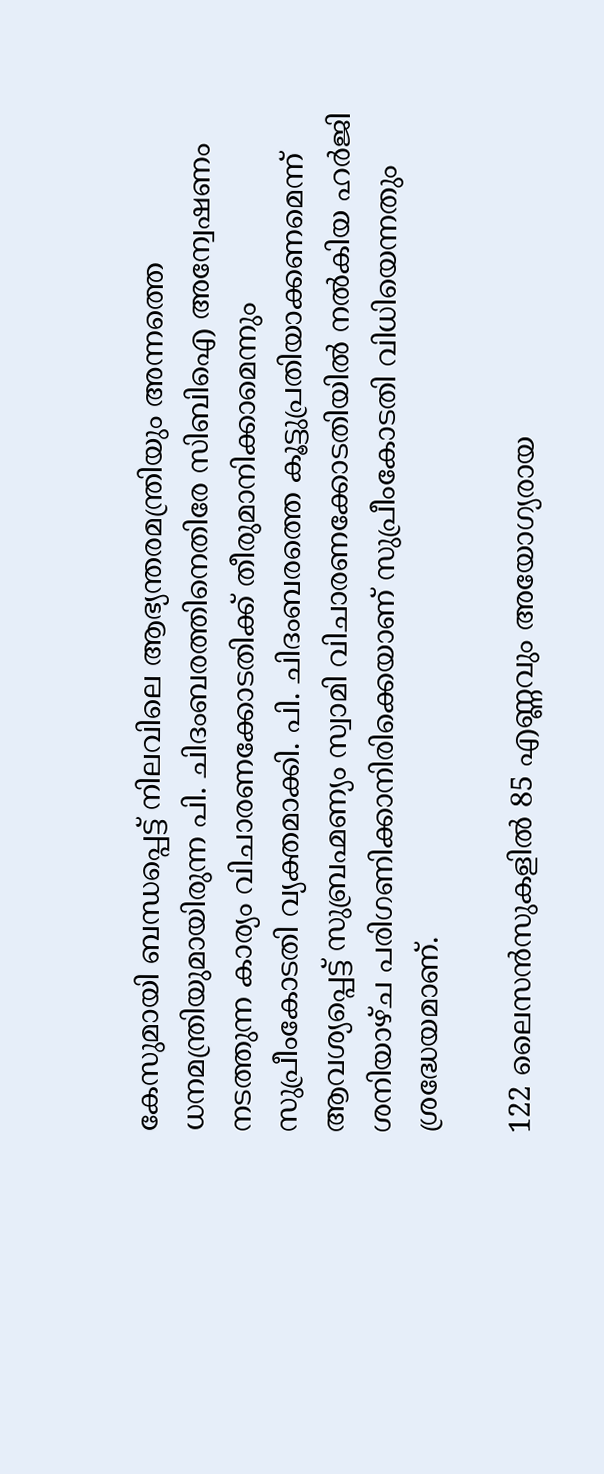കേസുമായി ബന്ധപ്പെട്ട് നിലവിലെ ആഭ്യന്തരമന്ത്രിയും അന്നത്തെ ധനമന്ത്രിയുമായിരുന്ന പി. ചിദംബരത്തിനെതിരേ സിബിഐ അന്വേഷണം നടത്തുന്ന കാര്യം വിചാരണക്കോടതിക്ക് തീരുമാനിക്കാമെന്നും സുപ്രീംകോടതി വ്യക്തമാക്കി. പി. ചിദംബരത്തെ കൂട്ടുപ്രതിയാക്കണമെന്ന് ആവശ്യപ്പെട്ട് സുബ്രഹ്മണ്യം സ്വാമി വിചാരണക്കോടതിയില്‍ നല്‍കിയ ഹര്‍ജി ശനിയാഴ്ച പരിഗണിക്കാനിരിക്കെയാണ് സുപ്രീംകോടതി വിധിയെന്നതും ശ്രദ്ധേയമാണ്.

122 ലൈസന്‍സുകളില്‍ 85 എണ്ണവും അയോഗ്യരായ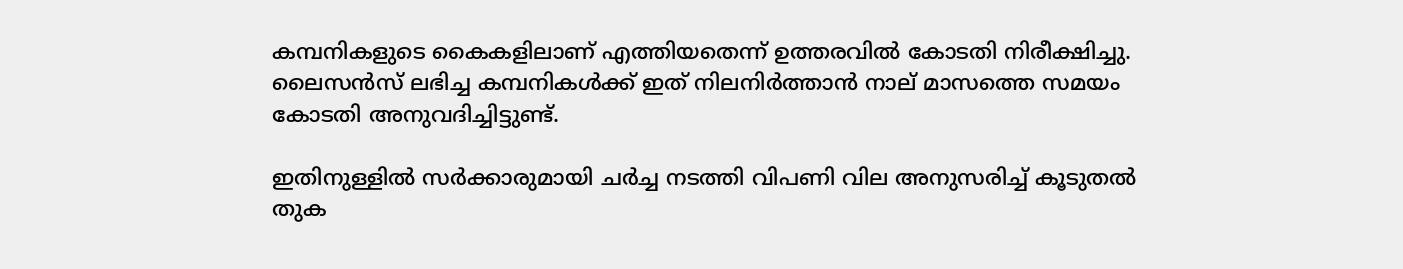കമ്പനികളുടെ കൈകളിലാണ് എത്തിയതെന്ന് ഉത്തരവില്‍ കോടതി നിരീക്ഷിച്ചു. ലൈസന്‍സ് ലഭിച്ച കമ്പനികള്‍ക്ക് ഇത് നിലനിര്‍ത്താന്‍ നാല് മാസത്തെ സമയം കോടതി അനുവദിച്ചിട്ടുണ്ട്.

ഇതിനുള്ളില്‍ സര്‍ക്കാരുമായി ചര്‍ച്ച നടത്തി വിപണി വില അനുസരിച്ച് കൂടുതല്‍ തുക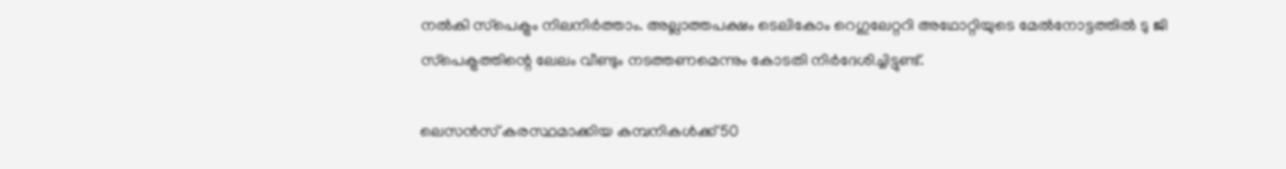നല്‍കി സ്‌പെക്ട്രം നിലനിര്‍ത്താം. അല്ലാത്തപക്ഷം ടെലികോം റെഗുലേറ്ററി അഥോറ്റിയുടെ മേല്‍നോട്ടത്തില്‍ ടു ജി സ്‌പെക്ട്രത്തിന്റെ ലേലം വീണ്ടും നടത്തണമെന്നും കോടതി നിര്‍ദേശിച്ചിട്ടുണ്ട്.

ലെസന്‍സ് കരസ്ഥമാക്കിയ കമ്പനികള്‍ക്ക് 50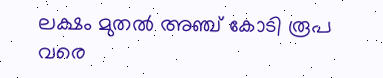ലക്ഷം മുതല്‍ അഞ്ച് കോടി രൂപ വരെ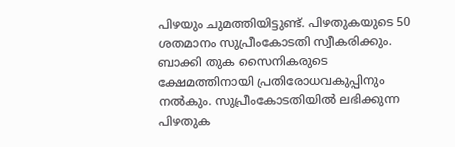പിഴയും ചുമത്തിയിട്ടുണ്ട്. പിഴതുകയുടെ 50 ശതമാനം സുപ്രീംകോടതി സ്വീകരിക്കും. ബാക്കി തുക സൈനികരുടെ ക്ഷേമത്തിനായി പ്രതിരോധവകുപ്പിനും നല്‍കും. സുപ്രീംകോടതിയില്‍ ലഭിക്കുന്ന പിഴതുക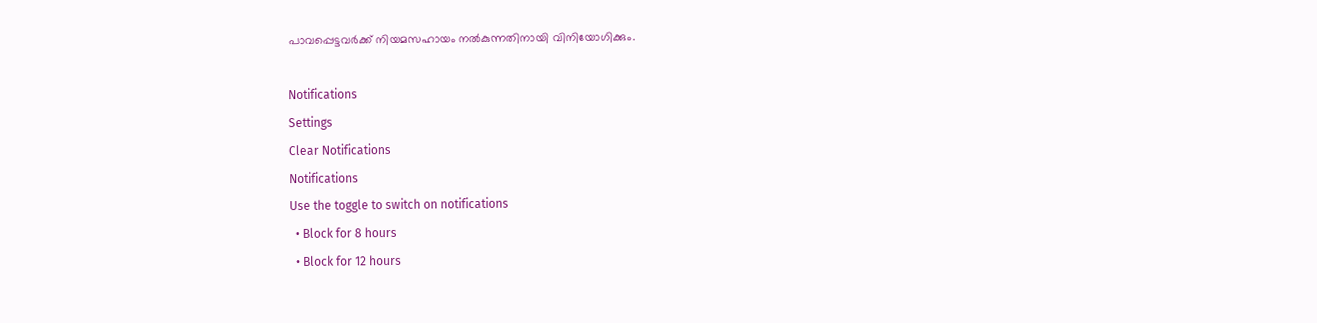പാവപ്പെട്ടവര്‍ക്ക് നിയമസഹായം നല്‍കുന്നതിനായി വിനിയോഗിക്കും.

Notifications
Settings
Clear Notifications
Notifications
Use the toggle to switch on notifications
  • Block for 8 hours
  • Block for 12 hours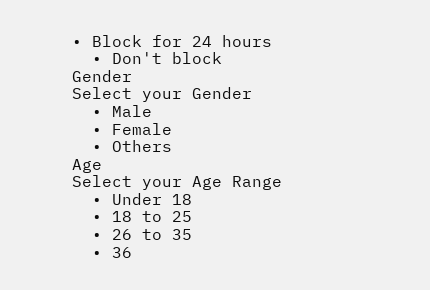• Block for 24 hours
  • Don't block
Gender
Select your Gender
  • Male
  • Female
  • Others
Age
Select your Age Range
  • Under 18
  • 18 to 25
  • 26 to 35
  • 36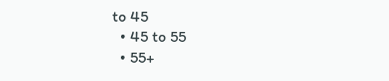to 45
  • 45 to 55
  • 55+